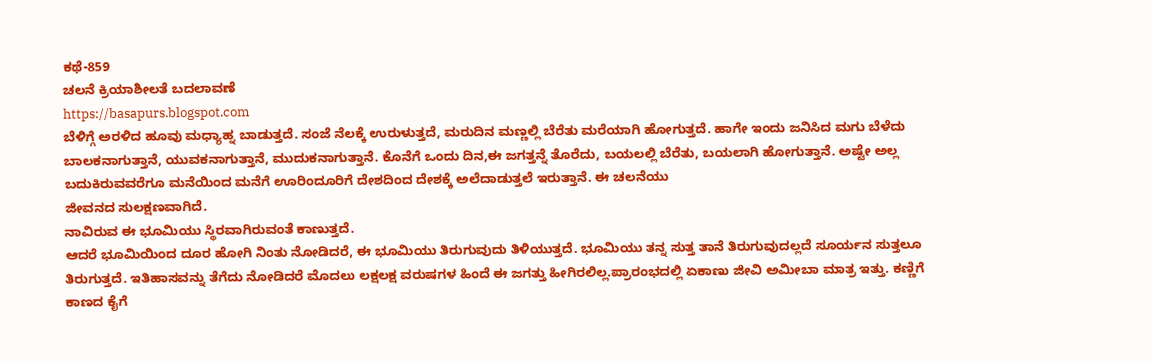ಕಥೆ-859
ಚಲನೆ ಕ್ರಿಯಾಶೀಲತೆ ಬದಲಾವಣೆ
https://basapurs.blogspot.com
ಬೆಳಿಗ್ಗೆ ಅರಳಿದ ಹೂವು ಮಧ್ಯಾಹ್ನ ಬಾಡುತ್ತದೆ. ಸಂಜೆ ನೆಲಕ್ಕೆ ಉರುಳುತ್ತದೆ, ಮರುದಿನ ಮಣ್ಣಲ್ಲಿ ಬೆರೆತು ಮರೆಯಾಗಿ ಹೋಗುತ್ತದೆ. ಹಾಗೇ ಇಂದು ಜನಿಸಿದ ಮಗು ಬೆಳೆದು ಬಾಲಕನಾಗುತ್ತಾನೆ, ಯುವಕನಾಗುತ್ತಾನೆ, ಮುದುಕನಾಗುತ್ತಾನೆ. ಕೊನೆಗೆ ಒಂದು ದಿನ,ಈ ಜಗತ್ತನ್ನೆ ತೊರೆದು, ಬಯಲಲ್ಲಿ ಬೆರೆತು, ಬಯಲಾಗಿ ಹೋಗುತ್ತಾನೆ. ಅಷ್ಟೇ ಅಲ್ಲ ಬದುಕಿರುವವರೆಗೂ ಮನೆಯಿಂದ ಮನೆಗೆ ಊರಿಂದೂರಿಗೆ ದೇಶದಿಂದ ದೇಶಕ್ಕೆ ಅಲೆದಾಡುತ್ತಲೆ ಇರುತ್ತಾನೆ. ಈ ಚಲನೆಯು
ಜೀವನದ ಸುಲಕ್ಷಣವಾಗಿದೆ.
ನಾವಿರುವ ಈ ಭೂಮಿಯು ಸ್ಥಿರವಾಗಿರುವಂತೆ ಕಾಣುತ್ತದೆ.
ಆದರೆ ಭೂಮಿಯಿಂದ ದೂರ ಹೋಗಿ ನಿಂತು ನೋಡಿದರೆ, ಈ ಭೂಮಿಯು ತಿರುಗುವುದು ತಿಳಿಯುತ್ತದೆ. ಭೂಮಿಯು ತನ್ನ ಸುತ್ತ ತಾನೆ ತಿರುಗುವುದಲ್ಲದೆ ಸೂರ್ಯನ ಸುತ್ತಲೂ ತಿರುಗುತ್ತದೆ. ಇತಿಹಾಸವನ್ನು ತೆಗೆದು ನೋಡಿದರೆ ಮೊದಲು ಲಕ್ಷಲಕ್ಷ ವರುಷಗಳ ಹಿಂದೆ ಈ ಜಗತ್ತು ಹೀಗಿರಲಿಲ್ಲ.ಪ್ರಾರಂಭದಲ್ಲಿ ಏಕಾಣು ಜೀವಿ ಅಮೀಬಾ ಮಾತ್ರ ಇತ್ತು. ಕಣ್ಣಿಗೆ ಕಾಣದ ಕೈಗೆ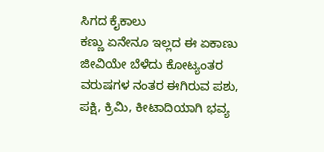ಸಿಗದ ಕೈಕಾಲು
ಕಣ್ಣು ಏನೇನೂ ಇಲ್ಲದ ಈ ಏಕಾಣು ಜೀವಿಯೇ ಬೆಳೆದು ಕೋಟ್ಯಂತರ
ವರುಷಗಳ ನಂತರ ಈಗಿರುವ ಪಶು, ಪಕ್ಷಿ, ಕ್ರಿಮಿ, ಕೀಟಾದಿಯಾಗಿ ಭವ್ಯ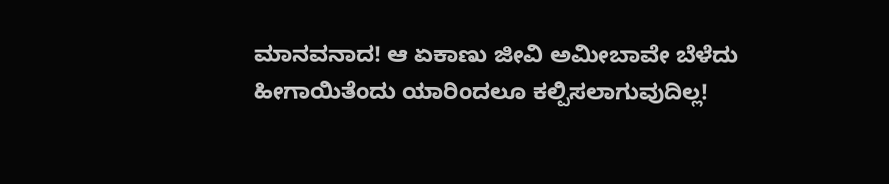ಮಾನವನಾದ! ಆ ಏಕಾಣು ಜೀವಿ ಅಮೀಬಾವೇ ಬೆಳೆದು
ಹೀಗಾಯಿತೆಂದು ಯಾರಿಂದಲೂ ಕಲ್ಪಿಸಲಾಗುವುದಿಲ್ಲ!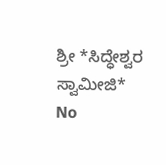ಶ್ರೀ *ಸಿದ್ಧೇಶ್ವರ ಸ್ವಾಮೀಜಿ*
No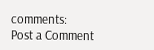comments:
Post a Comment